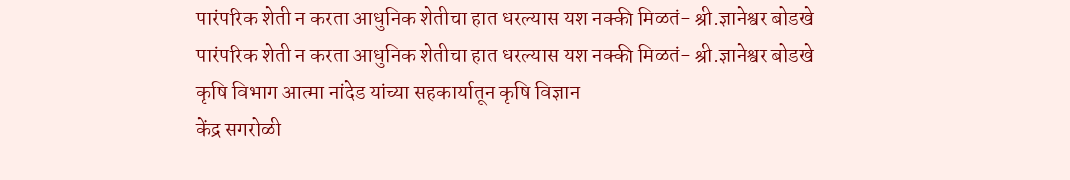पारंपरिक शेती न करता आधुनिक शेतीचा हात धरल्यास यश नक्की मिळतं- श्री.ज्ञानेश्वर बोडखे
पारंपरिक शेती न करता आधुनिक शेतीचा हात धरल्यास यश नक्की मिळतं- श्री.ज्ञानेश्वर बोडखे
कृषि विभाग आत्मा नांदेड यांच्या सहकार्यातून कृषि विज्ञान
केंद्र सगरोळी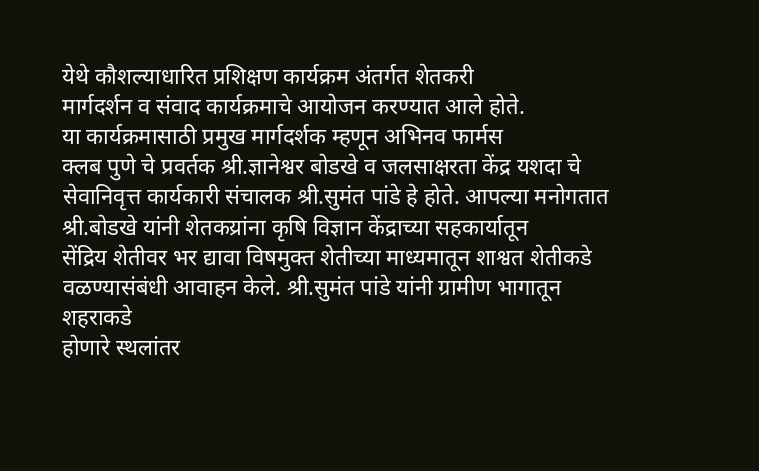येथे कौशल्याधारित प्रशिक्षण कार्यक्रम अंतर्गत शेतकरी
मार्गदर्शन व संवाद कार्यक्रमाचे आयोजन करण्यात आले होते.
या कार्यक्रमासाठी प्रमुख मार्गदर्शक म्हणून अभिनव फार्मस
क्लब पुणे चे प्रवर्तक श्री.ज्ञानेश्वर बोडखे व जलसाक्षरता केंद्र यशदा चे
सेवानिवृत्त कार्यकारी संचालक श्री.सुमंत पांडे हे होते. आपल्या मनोगतात
श्री.बोडखे यांनी शेतकय्रांना कृषि विज्ञान केंद्राच्या सहकार्यातून
सेंद्रिय शेतीवर भर द्यावा विषमुक्त शेतीच्या माध्यमातून शाश्वत शेतीकडे
वळण्यासंबंधी आवाहन केले. श्री.सुमंत पांडे यांनी ग्रामीण भागातून शहराकडे
होणारे स्थलांतर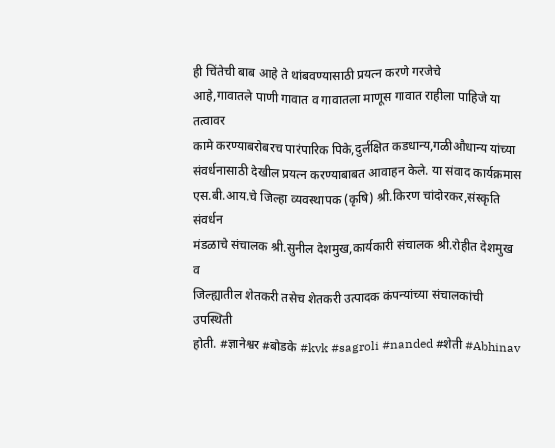ही चिंतेची बाब आहे ते थांबवण्यासाठी प्रयत्न करणे गरजेचे
आहे,गावातले पाणी गावात व गावातला माणूस गावात राहीला पाहिजे या तत्वावर
कामे करण्याबरोबरच पारंपारिक पिके,दुर्लक्षित कडधान्य,गळीऔधान्य यांच्या
संवर्धनासाठी देखील प्रयत्न करण्याबाबत आवाहन केले. या संवाद कार्यक्रमास
एस.बी.आय.चे जिल्हा व्यवस्थापक (कृषि) श्री.किरण चांदोरकर,संस्कृति संवर्धन
मंडळाचे संचालक श्री.सुनील देशमुख,कार्यकारी संचालक श्री.रोहीत देशमुख व
जिल्ह्यातील शेतकरी तसेच शेतकरी उत्पादक कंपन्यांच्या संचालकांची उपस्थिती
होती. #ज्ञानेश्वर #बोडके #kvk #sagroli #nanded #शेती #Abhinav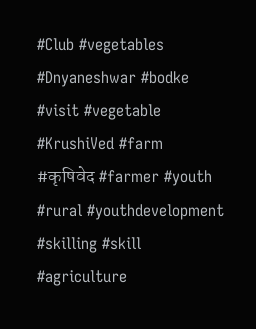#Club #vegetables #Dnyaneshwar #bodke #visit #vegetable #KrushiVed #farm #कृषिवेद #farmer #youth #rural #youthdevelopment #skilling #skill #agriculture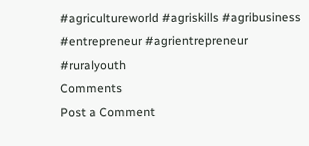#agricultureworld #agriskills #agribusiness #entrepreneur #agrientrepreneur #ruralyouth
Comments
Post a Comment